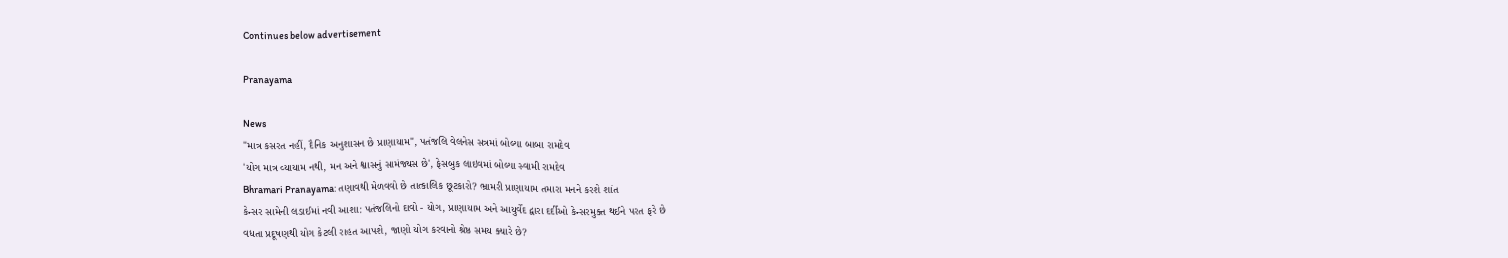Continues below advertisement

Pranayama

News
"માત્ર કસરત નહીં, દૈનિક અનુશાસન છે પ્રાણાયામ", પતંજલિ વેલનેસ સત્રમાં બોલ્યા બાબા રામદેવ
'યોગ માત્ર વ્યાયામ નથી, મન અને શ્વાસનું સામંજ્યસ છે', ફેસબુક લાઇવમાં બોલ્યા સ્વામી રામદેવ
Bhramari Pranayama: તણાવથી મેળવવો છે તાત્કાલિક છૂટકારો? ભ્રામરી પ્રાણાયામ તમારા મનને કરશે શાંત
કેન્સર સામેની લડાઈમાં નવી આશા: પતંજલિનો દાવો - યોગ, પ્રાણાયામ અને આયુર્વેદ દ્વારા દર્દીઓ કેન્સરમુક્ત થઈને પરત ફરે છે
વધતા પ્રદૂષણથી યોગ કેટલી રાહત આપશે, જાણો યોગ કરવાનો શ્રેષ્ઠ સમય ક્યારે છે?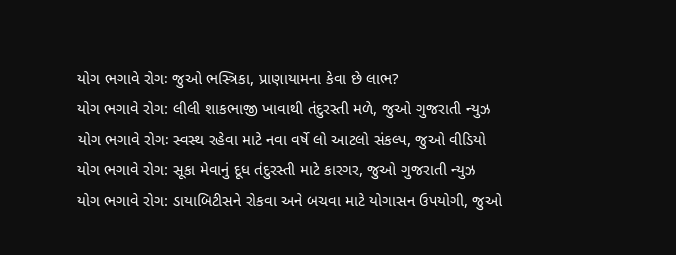યોગ ભગાવે રોગઃ જુઓ ભસ્ત્રિકા, પ્રાણાયામના કેવા છે લાભ?
યોગ ભગાવે રોગ: લીલી શાકભાજી ખાવાથી તંદુરસ્તી મળે, જુઓ ગુજરાતી ન્યુઝ
યોગ ભગાવે રોગઃ સ્વસ્થ રહેવા માટે નવા વર્ષે લો આટલો સંકલ્પ, જુઓ વીડિયો
યોગ ભગાવે રોગ: સૂકા મેવાનું દૂધ તંદુરસ્તી માટે કારગર, જુઓ ગુજરાતી ન્યુઝ
યોગ ભગાવે રોગ: ડાયાબિટીસને રોકવા અને બચવા માટે યોગાસન ઉપયોગી, જુઓ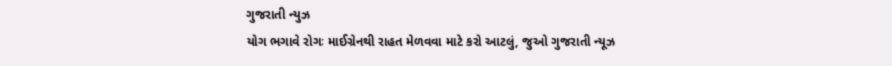ગુજરાતી ન્યુઝ
યોગ ભગાવે રોગઃ માઈગ્રેનથી રાહત મેળવવા માટે કરો આટલું, જુઓ ગુજરાતી ન્યૂઝ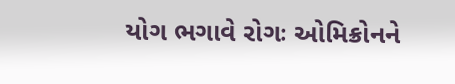યોગ ભગાવે રોગઃ ઓમિક્રોનને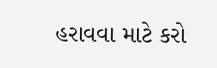હરાવવા માટે કરો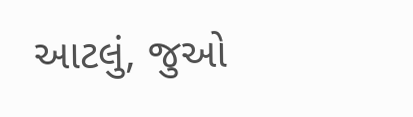આટલું, જુઓ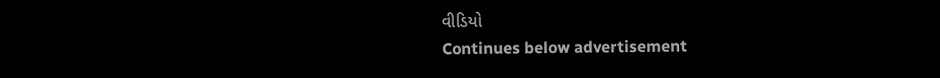વીડિયો
Continues below advertisement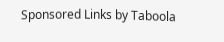Sponsored Links by Taboola